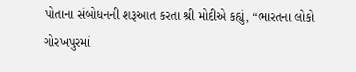પોતાના સંબોધનની શરૂઆત કરતા શ્રી મોદીએ કહ્યું, “ભારતના લોકો ગોરખપુરમાં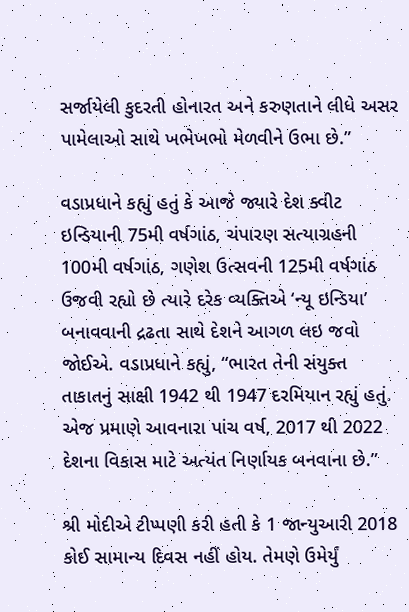સર્જાયેલી કુદરતી હોનારત અને કરુણતાને લીધે અસર પામેલાઓ સાથે ખભેખભો મેળવીને ઉભા છે.”

વડાપ્રધાને કહ્યું હતું કે આજે જ્યારે દેશ ક્વીટ ઇન્ડિયાની 75મી વર્ષગાંઠ, ચંપારણ સત્યાગ્રહની 100મી વર્ષગાંઠ, ગણેશ ઉત્સવની 125મી વર્ષગાંઠ ઉજવી રહ્યો છે ત્યારે દરેક વ્યક્તિએ ‘ન્યૂ ઇન્ડિયા’ બનાવવાની દ્રઢતા સાથે દેશને આગળ લઇ જવો જોઈએ. વડાપ્રધાને કહ્યું, “ભારત તેની સંયુક્ત તાકાતનું સાક્ષી 1942 થી 1947 દરમિયાન રહ્યું હતું. એજ પ્રમાણે આવનારા પાંચ વર્ષ, 2017 થી 2022 દેશના વિકાસ માટે અત્યંત નિર્ણાયક બનવાના છે.”

શ્રી મોદીએ ટીપ્પણી કરી હતી કે 1 જાન્યુઆરી 2018 કોઈ સામાન્ય દિવસ નહીં હોય. તેમણે ઉમેર્યું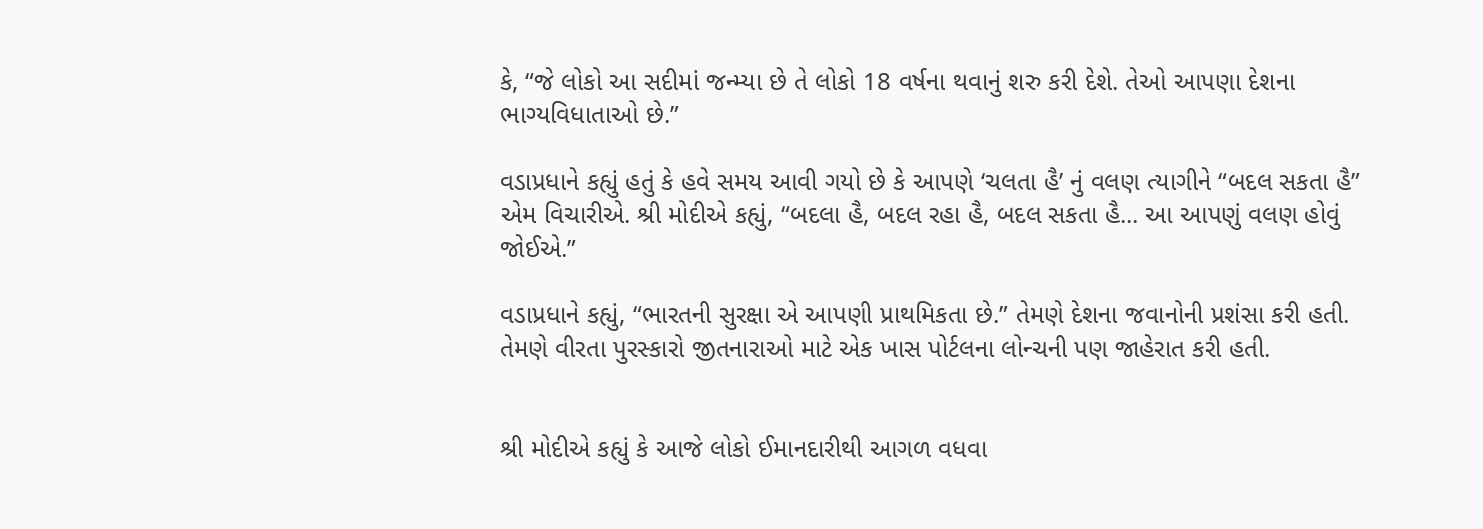કે, “જે લોકો આ સદીમાં જન્મ્યા છે તે લોકો 18 વર્ષના થવાનું શરુ કરી દેશે. તેઓ આપણા દેશના ભાગ્યવિધાતાઓ છે.”

વડાપ્રધાને કહ્યું હતું કે હવે સમય આવી ગયો છે કે આપણે ‘ચલતા હૈ’ નું વલણ ત્યાગીને “બદલ સકતા હૈ” એમ વિચારીએ. શ્રી મોદીએ કહ્યું, “બદલા હૈ, બદલ રહા હૈ, બદલ સકતા હૈ... આ આપણું વલણ હોવું જોઈએ.”

વડાપ્રધાને કહ્યું, “ભારતની સુરક્ષા એ આપણી પ્રાથમિકતા છે.” તેમણે દેશના જવાનોની પ્રશંસા કરી હતી. તેમણે વીરતા પુરસ્કારો જીતનારાઓ માટે એક ખાસ પોર્ટલના લોન્ચની પણ જાહેરાત કરી હતી.


શ્રી મોદીએ કહ્યું કે આજે લોકો ઈમાનદારીથી આગળ વધવા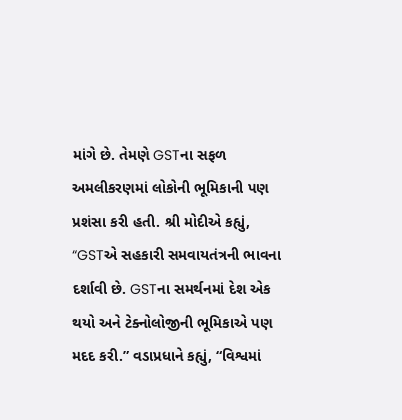માંગે છે. તેમણે GSTના સફળ અમલીકરણમાં લોકોની ભૂમિકાની પણ પ્રશંસા કરી હતી. શ્રી મોદીએ કહ્યું, “GSTએ સહકારી સમવાયતંત્રની ભાવના દર્શાવી છે. GSTના સમર્થનમાં દેશ એક થયો અને ટેક્નોલોજીની ભૂમિકાએ પણ મદદ કરી.” વડાપ્રધાને કહ્યું, “વિશ્વમાં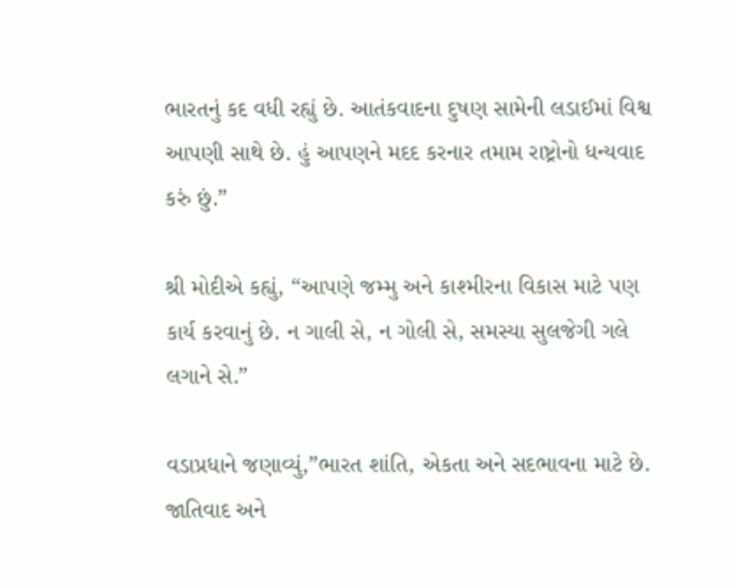ભારતનું કદ વધી રહ્યું છે. આતંકવાદના દુષણ સામેની લડાઈમાં વિશ્વ આપણી સાથે છે. હું આપણને મદદ કરનાર તમામ રાષ્ટ્રોનો ધન્યવાદ કરું છું.”

શ્રી મોદીએ કહ્યું, “આપણે જમ્મુ અને કાશ્મીરના વિકાસ માટે પણ કાર્ય કરવાનું છે. ન ગાલી સે, ન ગોલી સે, સમસ્યા સુલજેગી ગલે લગાને સે.”

વડાપ્રધાને જણાવ્યું,”ભારત શાંતિ, એકતા અને સદભાવના માટે છે. જાતિવાદ અને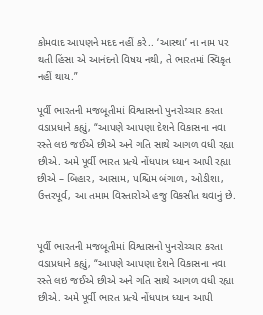કોમવાદ આપણને મદદ નહીં કરે.. ‘આસ્થા’ ના નામ પર થતી હિંસા એ આનંદનો વિષય નથી, તે ભારતમાં સ્વિકૃત નહીં થાય.”

પૂર્વી ભારતની મજબૂતીમાં વિશ્વાસનો પુનરોચ્ચાર કરતા વડાપ્રધાને કહ્યું, “આપણે આપણા દેશને વિકાસના નવા રસ્તે લઇ જઈએ છીએ અને ગતિ સાથે આગળ વધી રહ્યા છીએ. અમે પૂર્વી ભારત પ્રત્યે નોંધપાત્ર ધ્યાન આપી રહ્યા છીએ – બિહાર, આસામ, પશ્ચિમ બંગાળ, ઓડીશા, ઉત્તરપૂર્વ, આ તમામ વિસ્તારોએ હજુ વિકસીત થવાનું છે.


પૂર્વી ભારતની મજબૂતીમાં વિશ્વાસનો પુનરોચ્ચાર કરતા વડાપ્રધાને કહ્યું, “આપણે આપણા દેશને વિકાસના નવા રસ્તે લઇ જઈએ છીએ અને ગતિ સાથે આગળ વધી રહ્યા છીએ. અમે પૂર્વી ભારત પ્રત્યે નોંધપાત્ર ધ્યાન આપી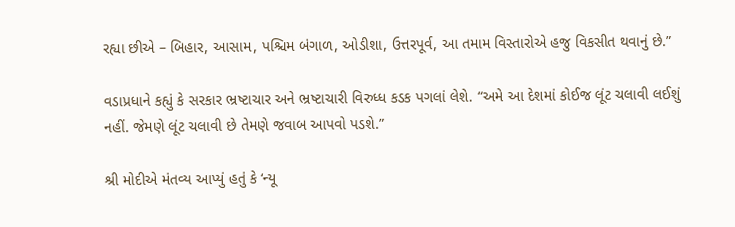રહ્યા છીએ – બિહાર, આસામ, પશ્ચિમ બંગાળ, ઓડીશા, ઉત્તરપૂર્વ, આ તમામ વિસ્તારોએ હજુ વિકસીત થવાનું છે.”

વડાપ્રધાને કહ્યું કે સરકાર ભ્રષ્ટાચાર અને ભ્રષ્ટાચારી વિરુધ્ધ કડક પગલાં લેશે. “અમે આ દેશમાં કોઈજ લૂંટ ચલાવી લઈશું નહીં. જેમણે લૂંટ ચલાવી છે તેમણે જવાબ આપવો પડશે.”

શ્રી મોદીએ મંતવ્ય આપ્યું હતું કે ‘ન્યૂ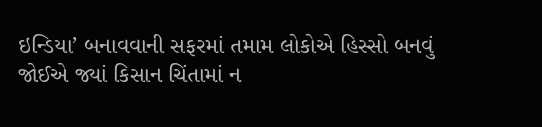ઇન્ડિયા’ બનાવવાની સફરમાં તમામ લોકોએ હિસ્સો બનવું જોઈએ જ્યાં કિસાન ચિંતામાં ન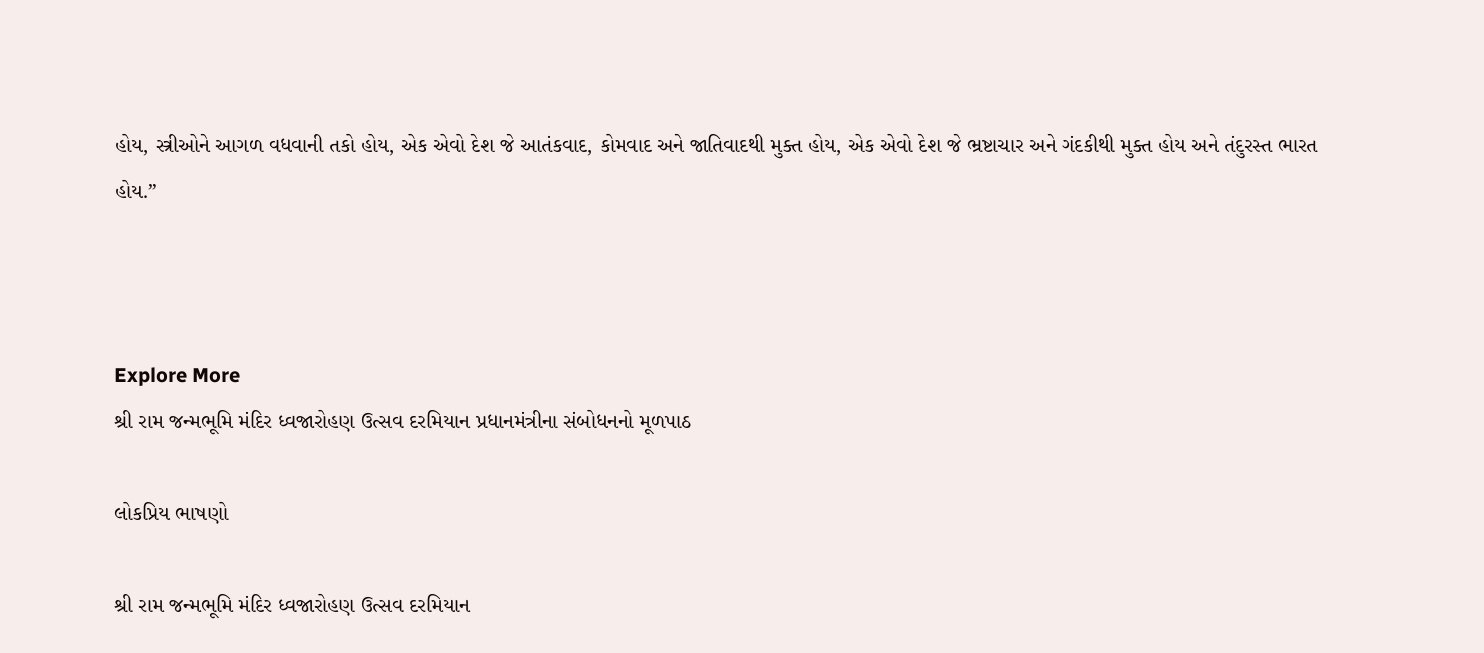હોય, સ્ત્રીઓને આગળ વધવાની તકો હોય, એક એવો દેશ જે આતંકવાદ, કોમવાદ અને જાતિવાદથી મુક્ત હોય, એક એવો દેશ જે ભ્રષ્ટાચાર અને ગંદકીથી મુક્ત હોય અને તંદુરસ્ત ભારત હોય.”



Explore More
શ્રી રામ જન્મભૂમિ મંદિર ધ્વજારોહણ ઉત્સવ દરમિયાન પ્રધાનમંત્રીના સંબોધનનો મૂળપાઠ

લોકપ્રિય ભાષણો

શ્રી રામ જન્મભૂમિ મંદિર ધ્વજારોહણ ઉત્સવ દરમિયાન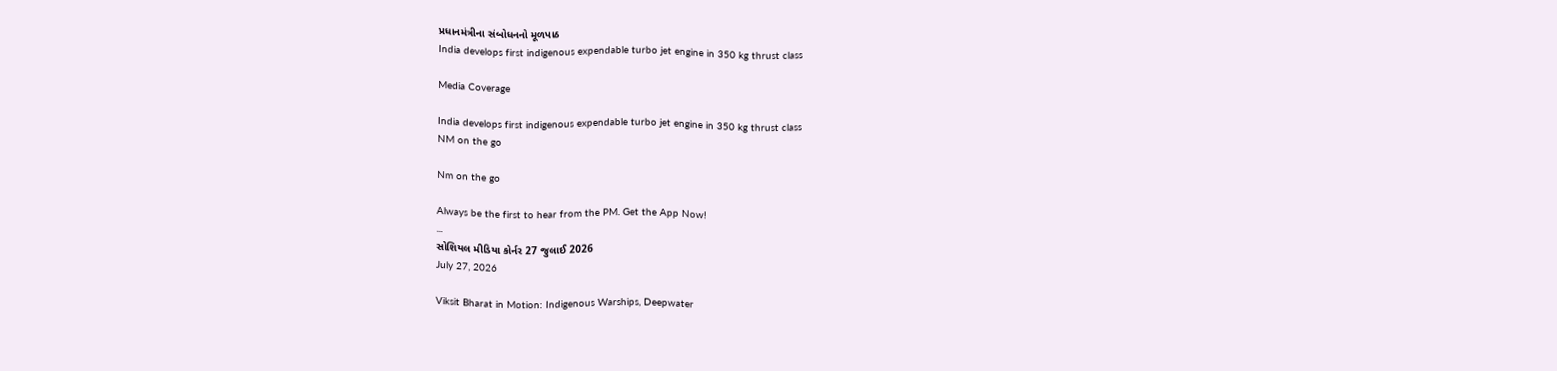પ્રધાનમંત્રીના સંબોધનનો મૂળપાઠ
India develops first indigenous expendable turbo jet engine in 350 kg thrust class

Media Coverage

India develops first indigenous expendable turbo jet engine in 350 kg thrust class
NM on the go

Nm on the go

Always be the first to hear from the PM. Get the App Now!
...
સોશિયલ મીડિયા કોર્નર 27 જુલાઈ 2026
July 27, 2026

Viksit Bharat in Motion: Indigenous Warships, Deepwater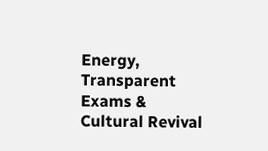Energy, Transparent Exams & Cultural Revival